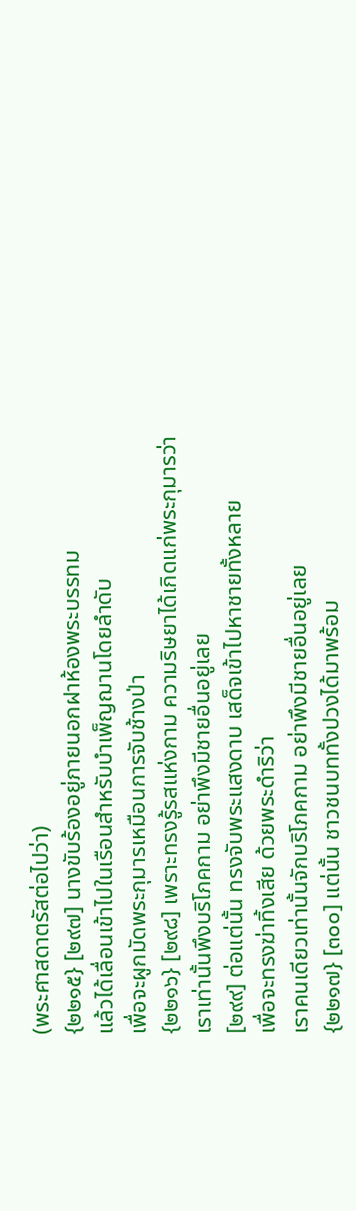(พระศาสดาตรัสต่อไปว่า)
{๒๒๑๕} [๒๙๗] นางขับร้องอยู่ภายนอกฝาห้องพระบรรทม
แล้วได้เลื่อนเข้าไปในเรือนสำหรับบำเพ็ญฌานโดยลำดับ
เพื่อจะผูกมัดพระกุมารเหมือนการจับช้างป่า
{๒๒๑๖} [๒๙๘] เพราะทรงรู้รสแห่งกาม ความริษยาได้เกิดแก่พระกุมารว่า
เราเท่านั้นพึงบริโภคกาม อย่าพึงมีชายอื่นอยู่เลย
[๒๙๙] ต่อแต่นั้น ทรงจับพระแสงดาบ เสด็จเข้าไปหาชายทั้งหลาย
เพื่อจะทรงฆ่าทิ้งเสีย ด้วยพระดำริว่า
เราคนเดียวเท่านั้นจักบริโภคกาม อย่าพึงมีชายอื่นอยู่เลย
{๒๒๑๗} [๓๐๐] แต่นั้น ชาวชนบททั้งปวงได้มาพร้อม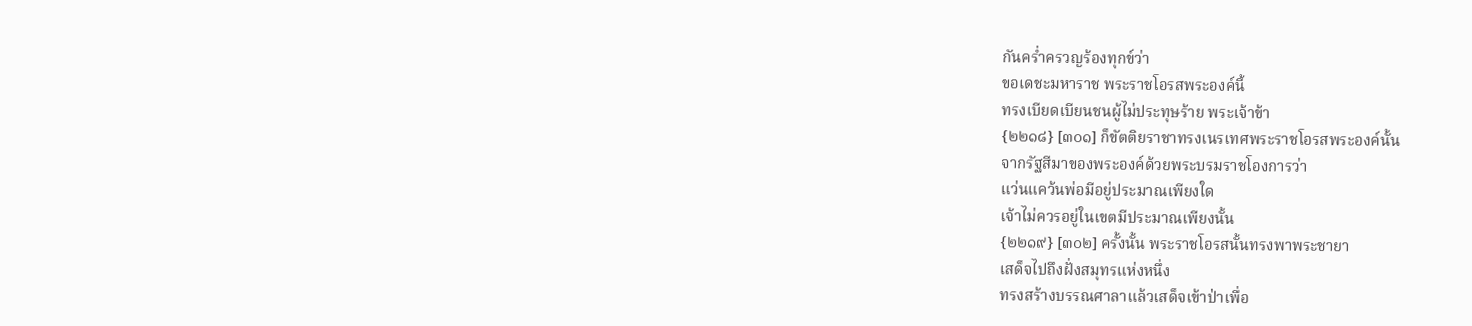กันคร่ำครวญร้องทุกข์ว่า
ขอเดชะมหาราช พระราชโอรสพระองค์นี้
ทรงเบียดเบียนชนผู้ไม่ประทุษร้าย พระเจ้าข้า
{๒๒๑๘} [๓๐๑] ก็ขัตติยราชาทรงเนรเทศพระราชโอรสพระองค์นั้น
จากรัฐสีมาของพระองค์ด้วยพระบรมราชโองการว่า
แว่นแคว้นพ่อมีอยู่ประมาณเพียงใด
เจ้าไม่ควรอยู่ในเขตมีประมาณเพียงนั้น
{๒๒๑๙} [๓๐๒] ครั้งนั้น พระราชโอรสนั้นทรงพาพระชายา
เสด็จไปถึงฝั่งสมุทรแห่งหนึ่ง
ทรงสร้างบรรณศาลาแล้วเสด็จเข้าป่าเพื่อ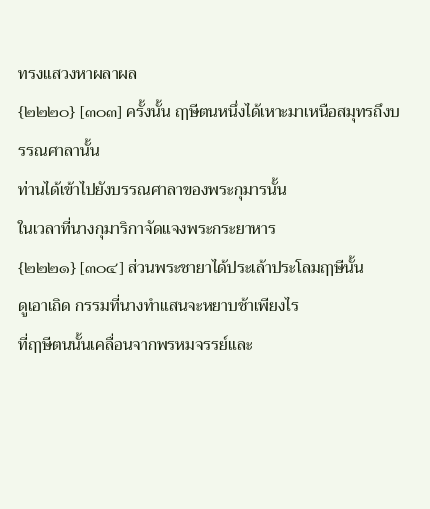ทรงแสวงหาผลาผล
{๒๒๒๐} [๓๐๓] ครั้งนั้น ฤๅษีตนหนึ่งได้เหาะมาเหนือสมุทรถึงบรรณศาลานั้น
ท่านได้เข้าไปยังบรรณศาลาของพระกุมารนั้น
ในเวลาที่นางกุมาริกาจัดแจงพระกระยาหาร
{๒๒๒๑} [๓๐๔] ส่วนพระชายาได้ประเล้าประโลมฤๅษีนั้น
ดูเอาเถิด กรรมที่นางทำแสนจะหยาบช้าเพียงไร
ที่ฤๅษีตนนั้นเคลื่อนจากพรหมจรรย์และ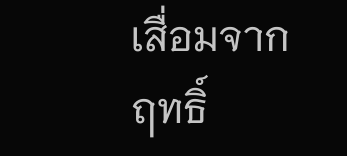เสื่อมจากฤทธิ์